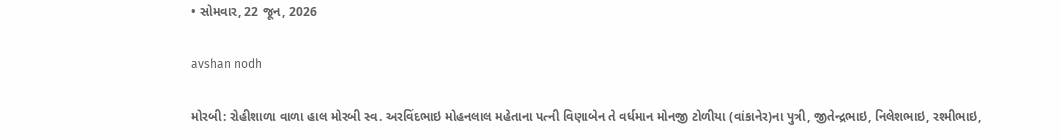• સોમવાર, 22 જૂન, 2026

avshan nodh

મોરબી: રોહીશાળા વાળા હાલ મોરબી સ્વ. અરવિંદભાઇ મોહનલાલ મહેતાના પત્ની વિણાબેન તે વર્ધમાન મોનજી ટોળીયા (વાંકાનેર)ના પુત્રી, જીતેન્દ્રભાઇ, નિલેશભાઇ, રશ્મીભાઇ,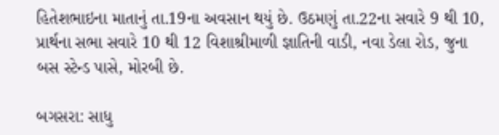હિતેશભાઇના માતાનું તા.19ના અવસાન થયું છે. ઉઠમણું તા.22ના સવારે 9 થી 10, પ્રાર્થના સભા સવારે 10 થી 12 વિશાશ્રીમાળી જ્ઞાતિની વાડી, નવા ડેલા રોડ, જુના બસ સ્ટેન્ડ પાસે, મોરબી છે.

બગસરા: સાધુ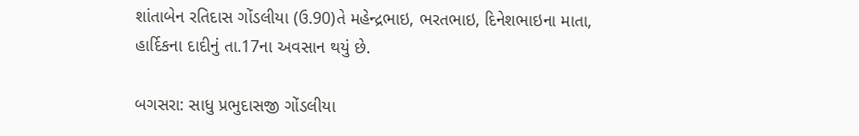શાંતાબેન રતિદાસ ગોંડલીયા (ઉ.90)તે મહેન્દ્રભાઇ, ભરતભાઇ, દિનેશભાઇના માતા, હાર્દિકના દાદીનું તા.17ના અવસાન થયું છે.

બગસરા: સાધુ પ્રભુદાસજી ગોંડલીયા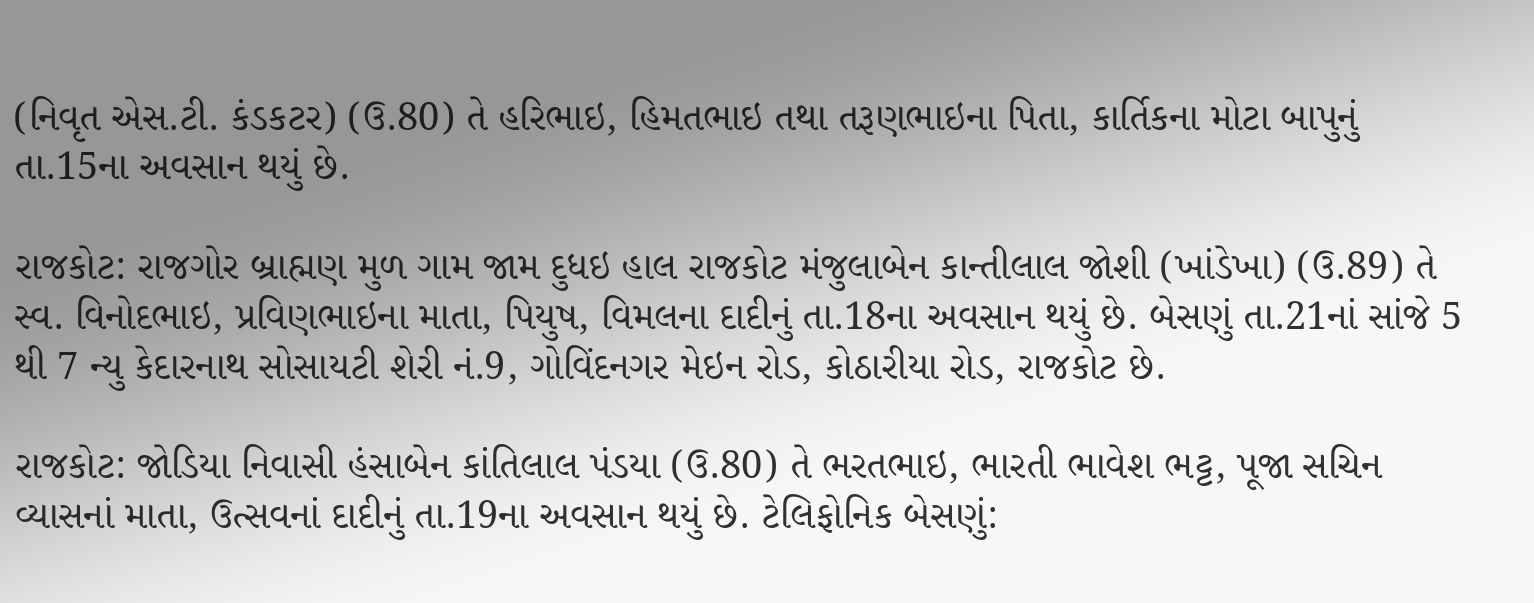(નિવૃત એસ.ટી. કંડકટર) (ઉ.80) તે હરિભાઇ, હિમતભાઇ તથા તરૂણભાઇના પિતા, કાર્તિકના મોટા બાપુનું તા.15ના અવસાન થયું છે.

રાજકોટ: રાજગોર બ્રાહ્મણ મુળ ગામ જામ દુધઇ હાલ રાજકોટ મંજુલાબેન કાન્તીલાલ જોશી (ખાંડેખા) (ઉ.89) તે સ્વ. વિનોદભાઇ, પ્રવિણભાઇના માતા, પિયુષ, વિમલના દાદીનું તા.18ના અવસાન થયું છે. બેસણું તા.21નાં સાંજે 5 થી 7 ન્યુ કેદારનાથ સોસાયટી શેરી નં.9, ગોવિંદનગર મેઇન રોડ, કોઠારીયા રોડ, રાજકોટ છે.

રાજકોટ: જોડિયા નિવાસી હંસાબેન કાંતિલાલ પંડયા (ઉ.80) તે ભરતભાઇ, ભારતી ભાવેશ ભટ્ટ, પૂજા સચિન વ્યાસનાં માતા, ઉત્સવનાં દાદીનું તા.19ના અવસાન થયું છે. ટેલિફોનિક બેસણું: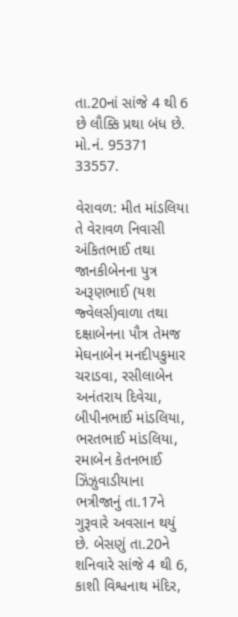તા.20નાં સાંજે 4 થી 6 છે લૌક્કિ પ્રથા બંધ છે. મો.નં. 95371 33557.

વેરાવળ: મીત માંડલિયા તે વેરાવળ નિવાસી અંકિતભાઈ તથા જાનકીબેનના પુત્ર અરૂણભાઈ (યશ જ્વેલર્સ)વાળા તથા દક્ષાબેનના પૌત્ર તેમજ મેઘનાબેન મનદીપકુમાર ચરાડવા, રસીલાબેન અનંતરાય દિવેચા, બીપીનભાઈ માંડલિયા, ભરતભાઈ માંડલિયા, રમાબેન કેતનભાઈ ઝિંઝુવાડીયાના ભત્રીજાનું તા.17ને ગુરૂવારે અવસાન થયું છે. બેસણું તા.20ને શનિવારે સાંજે 4 થી 6, કાશી વિશ્વનાથ મંદિર,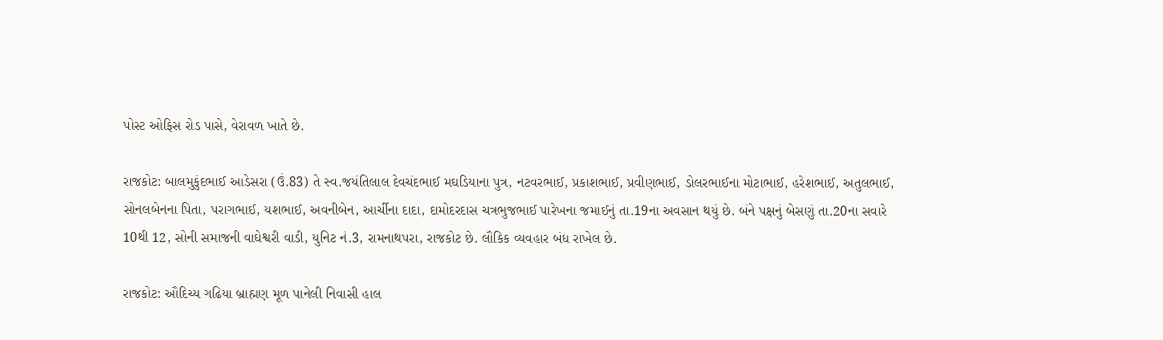પોસ્ટ ઓફિસ રોડ પાસે, વેરાવળ ખાતે છે.

રાજકોટ: બાલમુકુંદભાઈ આડેસરા (ઉં.83) તે સ્વ.જયંતિલાલ દેવચંદભાઈ મઘડિયાના પુત્ર, નટવરભાઈ, પ્રકાશભાઈ, પ્રવીણભાઈ, ડોલરભાઈના મોટાભાઈ, હરેશભાઈ, અતુલભાઈ, સોનલબેનના પિતા, પરાગભાઈ, યશભાઈ, અવનીબેન, આર્ચીના દાદા, દામોદરદાસ ચત્રભુજભાઈ પારેખના જમાઈનું તા.19ના અવસાન થયું છે. બંને પક્ષનું બેસણું તા.20ના સવારે 10થી 12, સોની સમાજની વાઘેશ્વરી વાડી, યુનિટ નં.3, રામનાથપરા, રાજકોટ છે. લૌકિક વ્યવહાર બંધ રાખેલ છે.

રાજકોટ: ઔદિચ્ય ગઢિયા બ્રાહ્મણ મૂળ પાનેલી નિવાસી હાલ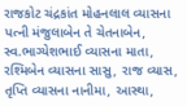રાજકોટ ચંદ્રકાંત મોહનલાલ વ્યાસના પત્ની મંજુલાબેન તે ચેતનાબેન, સ્વ.ભાગ્યેશભાઈ વ્યાસના માતા, રશ્મિબેન વ્યાસના સાસુ, રાજ વ્યાસ, તૃપ્તિ વ્યાસના નાનીમા, આસ્થા,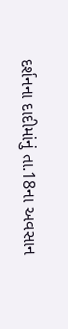દર્શનના દાદીમાંનું તા.18ના અવસાન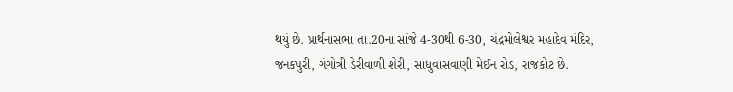થયું છે. પ્રાર્થનાસભા તા.20ના સાંજે 4-30થી 6-30, ચંદ્રમોલેશ્વર મહાદેવ મંદિર, જનકપુરી, ગંગોત્રી ડેરીવાળી શેરી, સાધુવાસવાણી મેઈન રોડ, રાજકોટ છે.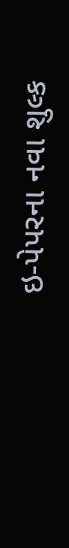ઇ-પેપરના નવા શુલ્ક